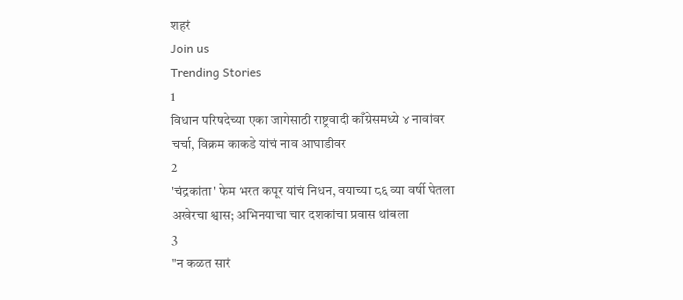शहरं
Join us
Trending Stories
1
विधान परिषदेच्या एका जागेसाठी राष्ट्रवादी काँग्रेसमध्ये ४ नावांवर चर्चा, विक्रम काकडे यांचं नाव आघाडीवर
2
'चंद्रकांता' फेम भरत कपूर यांचं निधन, वयाच्या ८६ व्या वर्षी घेतला अखेरचा श्वास; अभिनयाचा चार दशकांचा प्रवास थांबला
3
"न कळत सारं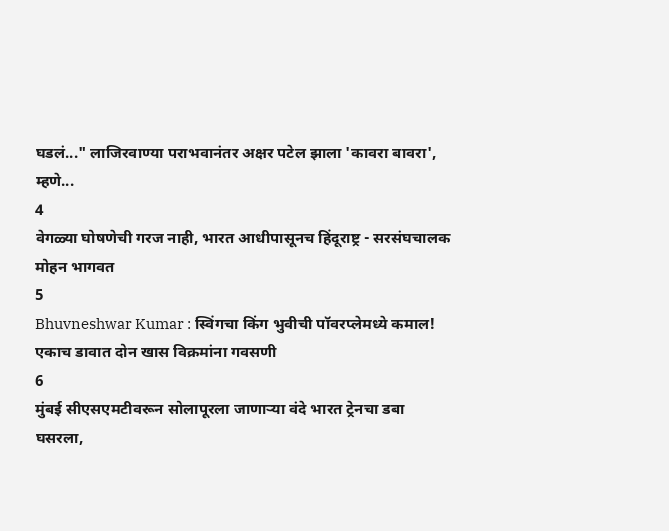घडलं..." लाजिरवाण्या पराभवानंतर अक्षर पटेल झाला 'कावरा बावरा', म्हणे...
4
वेगळ्या घोषणेची गरज नाही, भारत आधीपासूनच हिंदूराष्ट्र - सरसंघचालक मोहन भागवत
5
Bhuvneshwar Kumar : स्विंगचा किंग भुवीची पॉवरप्लेमध्ये कमाल! एकाच डावात दोन खास विक्रमांना गवसणी
6
मुंबई सीएसएमटीवरून सोलापूरला जाणाऱ्या वंदे भारत ट्रेनचा डबा घसरला,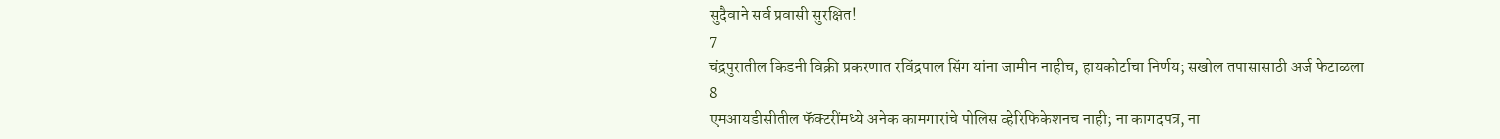सुदैवाने सर्व प्रवासी सुरक्षित!
7
चंद्रपुरातील किडनी विक्री प्रकरणात रविंद्रपाल सिंग यांना जामीन नाहीच, हायकोर्टाचा निर्णय; सखोल तपासासाठी अर्ज फेटाळला
8
एमआयडीसीतील फॅक्टरींमध्ये अनेक कामगारांचे पोलिस व्हेरिफिकेशनच नाही; ना कागदपत्र, ना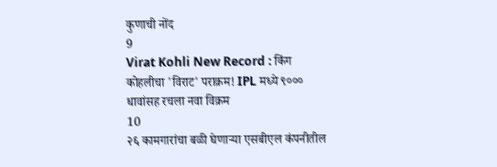कुणाची नोंद
9
Virat Kohli New Record : किंग कोहलीचा 'विराट' पराक्रम! IPL मध्ये ९००० धावांसह रचला नवा विक्रम
10
२६ कामगारांचा बळी घेणाऱ्या एसबीएल कंपनीतील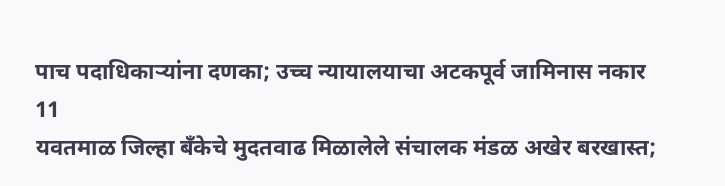पाच पदाधिकाऱ्यांना दणका; उच्च न्यायालयाचा अटकपूर्व जामिनास नकार
11
यवतमाळ जिल्हा बँकेचे मुदतवाढ मिळालेले संचालक मंडळ अखेर बरखास्त;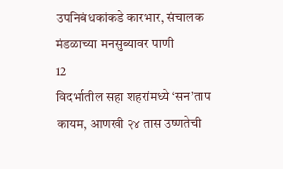उपनिबंधकांकडे कारभार, संचालक मंडळाच्या मनसुब्यावर पाणी
12
विदर्भातील सहा शहरांमध्ये ‘सन’ताप कायम, आणखी २४ तास उष्णतेची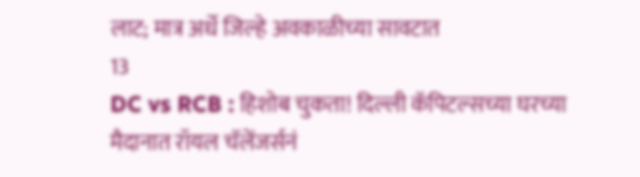लाट; मात्र अर्धे जिल्हे अवकाळीच्या सावटात
13
DC vs RCB : हिशोब चुकता! दिल्ली कॅपिटल्सच्या घरच्या मैदानात रॉयल चॅलेंजर्सनं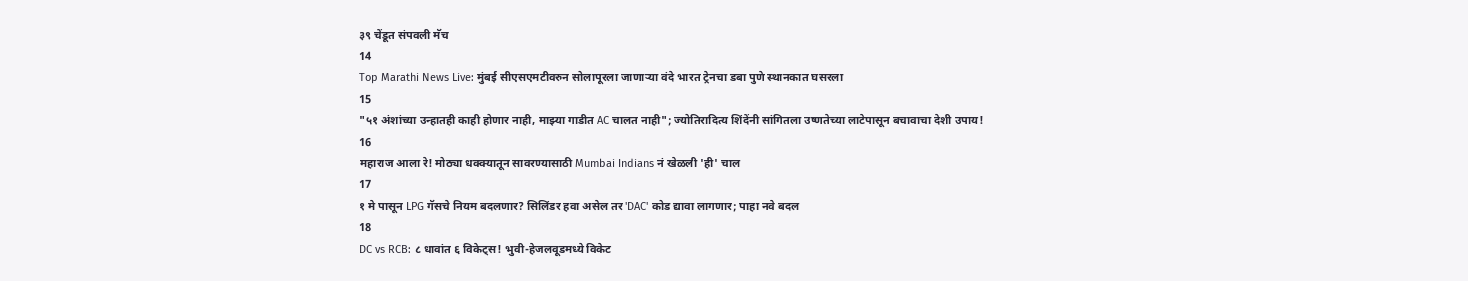३९ चेंडूत संपवली मॅच
14
Top Marathi News Live: मुंबई सीएसएमटीवरुन सोलापूरला जाणाऱ्या वंदे भारत ट्रेनचा डबा पुणे स्थानकात घसरला
15
"५१ अंशांच्या उन्हातही काही होणार नाही, माझ्या गाडीत AC चालत नाही"; ज्योतिरादित्य शिंदेंनी सांगितला उष्णतेच्या लाटेपासून बचावाचा देशी उपाय!
16
महाराज आला रे! मोठ्या धक्क्यातून सावरण्यासाठी Mumbai Indians नं खेळली 'ही' चाल
17
१ मे पासून LPG गॅसचे नियम बदलणार? सिलिंडर हवा असेल तर 'DAC' कोड द्यावा लागणार; पाहा नवे बदल
18
DC vs RCB: ८ धावांत ६ विकेट्स! भुवी-हेजलवूडमध्ये विकेट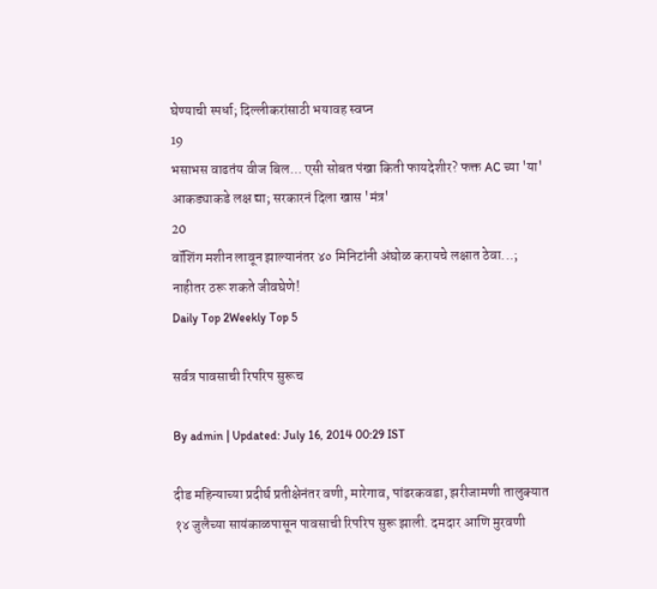घेण्याची स्पर्धा; दिल्लीकरांसाठी भयावह स्वप्न
19
भसाभस वाढतंय वीज बिल... एसी सोबत पंखा किती फायदेशीर? फक्त AC च्या 'या' आकड्याकडे लक्ष द्या; सरकारनं दिला खास 'मंत्र'
20
वॉशिंग मशीन लावून झाल्यानंतर ४० मिनिटांनी अंघोळ करायचे लक्षात ठेवा...; नाहीतर ठरू शकते जीवघेणे!
Daily Top 2Weekly Top 5

सर्वत्र पावसाची रिपरिप सुरूच

By admin | Updated: July 16, 2014 00:29 IST

दीड महिन्याच्या प्रदीर्घ प्रतीक्षेनंतर वणी, मारेगाव, पांढरकवडा, झरीजामणी तालुक्यात १४ जुलैच्या सायंकाळपासून पावसाची रिपरिप सुरू झाली. दमदार आणि मुरवणी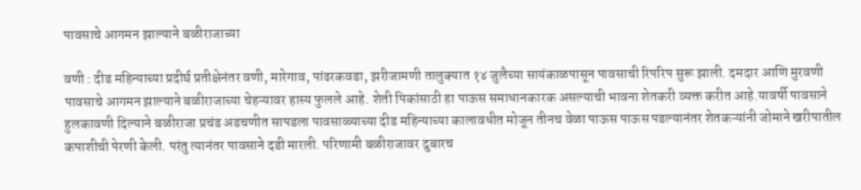पावसाचे आगमन झाल्याने बळीराजाच्या

वणी : दीड महिन्याच्या प्रदीर्घ प्रतीक्षेनंतर वणी, मारेगाव, पांढरकवडा, झरीजामणी तालुक्यात १४ जुलैच्या सायंकाळपासून पावसाची रिपरिप सुरू झाली. दमदार आणि मुरवणी पावसाचे आगमन झाल्याने बळीराजाच्या चेहऱ्यावर हास्य फुलले आहे. शेती पिकांसाठी हा पाऊस समाधानकारक असल्याची भावना शेतकरी व्यक्त करीत आहे.यावर्षी पावसाने हुलकावणी दिल्याने बळीराजा प्रचंड अडचणीत सापडला पावसाळ्याच्या दीड महिन्याच्या कालावधीत मोजून तीनच वेळा पाऊस पाऊस पडल्यानंतर शेतकऱ्यांनी जोमाने खरीपातील कपाशीची पेरणी केली. परंतु त्यानंतर पावसाने दडी मारली. परिणामी बळीराजावर दुबारच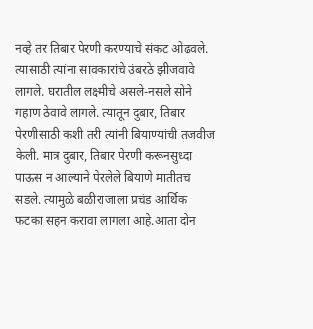नव्हे तर तिबार पेरणी करण्याचे संकट ओढवले. त्यासाठी त्यांना सावकारांचे उंबरठे झीजवावे लागले. घरातील लक्ष्मीचे असले-नसले सोने गहाण ठेवावे लागले. त्यातून दुबार, तिबार पेरणीसाठी कशी तरी त्यांनी बियाण्यांची तजवीज केली. मात्र दुबार, तिबार पेरणी करूनसुध्दा पाऊस न आल्याने पेरलेले बियाणे मातीतच सडले. त्यामुळे बळीराजाला प्रचंड आर्थिक फटका सहन करावा लागला आहे.आता दोन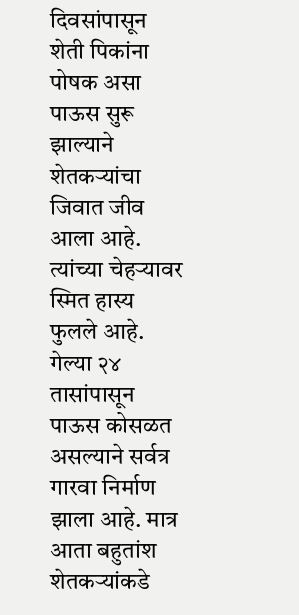दिवसांपासून शेती पिकांना पोषक असा पाऊस सुरू झाल्याने शेतकऱ्यांचा जिवात जीव आला आहे. त्यांच्या चेहऱ्यावर स्मित हास्य फुलले आहे. गेल्या २४ तासांपासून पाऊस कोसळत असल्याने सर्वत्र गारवा निर्माण झाला आहे. मात्र आता बहुतांश शेतकऱ्यांकडे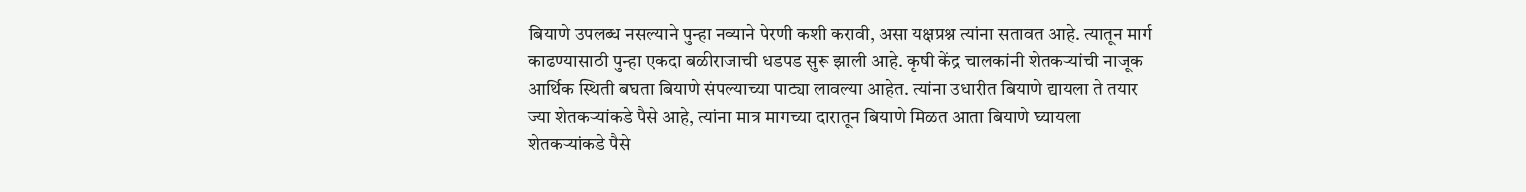बियाणे उपलब्ध नसल्याने पुन्हा नव्याने पेरणी कशी करावी, असा यक्षप्रश्न त्यांना सतावत आहे. त्यातून मार्ग काढण्यासाठी पुन्हा एकदा बळीराजाची धडपड सुरू झाली आहे. कृषी केंद्र चालकांनी शेतकऱ्यांची नाजूक आर्थिक स्थिती बघता बियाणे संपल्याच्या पाट्या लावल्या आहेत. त्यांना उधारीत बियाणे द्यायला ते तयार ज्या शेतकऱ्यांकडे पैसे आहे, त्यांना मात्र मागच्या दारातून बियाणे मिळत आता बियाणे घ्यायला शेतकऱ्यांकडे पैसे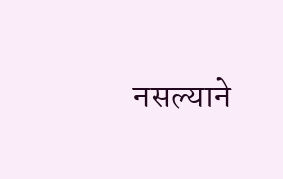नसल्याने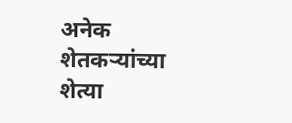अनेक शेतकऱ्यांच्या शेत्या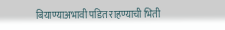बियाण्याअभावी पडित राहण्याची भिती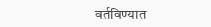वर्तविण्यात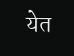येत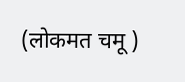(लोकमत चमू )